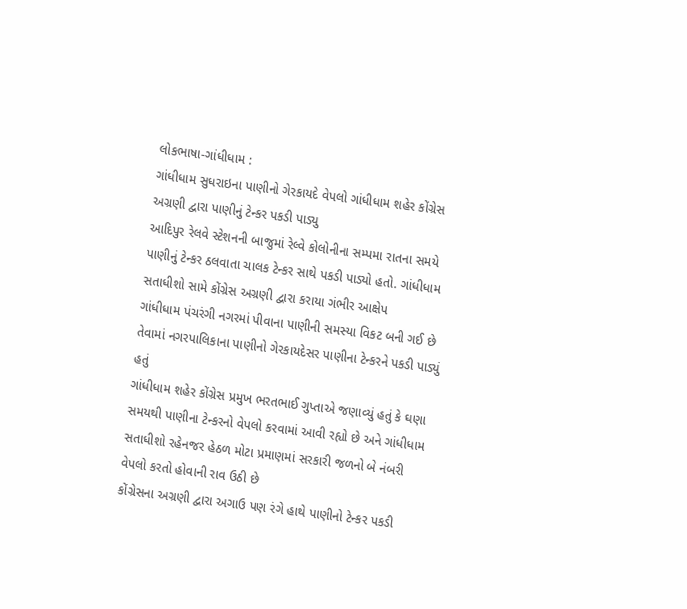લોકભાષા-ગાંધીધામ :
ગાંધીધામ સુધરાઇના પાણીનો ગેરકાયદે વેપલો ગાંધીધામ શહેર કોંગ્રેસ અગ્રણી દ્વારા પાણીનું ટેન્કર પકડી પાડ્યુ
આદિપુર રેલવે સ્ટેશનની બાજુમાં રેલ્વે કોલોનીના સમ્પમા રાતના સમયે પાણીનું ટેન્કર ઠલવાતા ચાલક ટેન્કર સાથે પકડી પાડ્યો હતો. ગાંધીધામ સતાધીશો સામે કોંગ્રેસ અગ્રણી દ્વારા કરાયા ગંભીર આક્ષેપ
ગાંધીધામ પંચરંગી નગરમાં પીવાના પાણીની સમસ્યા વિકટ બની ગઈ છે તેવામાં નગરપાલિકાના પાણીનો ગેરકાયદેસર પાણીના ટેન્કરને પકડી પાડ્યું હતું
ગાંધીધામ શહેર કોંગ્રેસ પ્રમુખ ભરતભાઈ ગુપ્તાએ જણાવ્યું હતું કે ઘણા સમયથી પાણીના ટેન્કરનો વેપલો કરવામાં આવી રહ્યો છે અને ગાંધીધામ સતાધીશો રહેનજર હેઠળ મોટા પ્રમાણમાં સરકારી જળનો બે નંબરી વેપલો કરતો હોવાની રાવ ઉઠી છે
કોંગ્રેસના અગ્રણી દ્વારા અગાઉ પણ રંગે હાથે પાણીનો ટેન્કર પકડી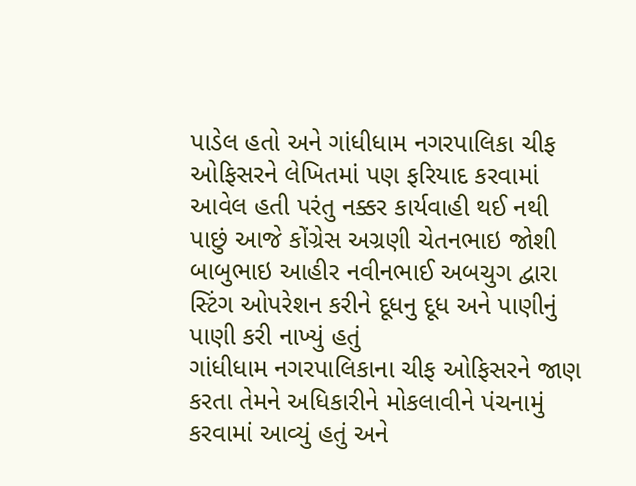પાડેલ હતો અને ગાંધીધામ નગરપાલિકા ચીફ ઓફિસરને લેખિતમાં પણ ફરિયાદ કરવામાં આવેલ હતી પરંતુ નક્કર કાર્યવાહી થઈ નથી
પાછું આજે કોંગ્રેસ અગ્રણી ચેતનભાઇ જોશી બાબુભાઇ આહીર નવીનભાઈ અબચુગ દ્વારા સ્ટિંગ ઓપરેશન કરીને દૂધનુ દૂધ અને પાણીનું પાણી કરી નાખ્યું હતું
ગાંધીધામ નગરપાલિકાના ચીફ ઓફિસરને જાણ કરતા તેમને અધિકારીને મોકલાવીને પંચનામું કરવામાં આવ્યું હતું અને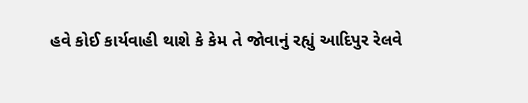હવે કોઈ કાર્યવાહી થાશે કે કેમ તે જોવાનું રહ્યું આદિપુર રેલવે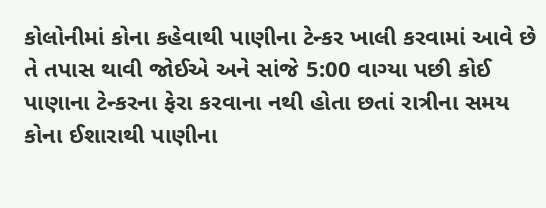કોલોનીમાં કોના કહેવાથી પાણીના ટેન્કર ખાલી કરવામાં આવે છે તે તપાસ થાવી જોઈએ અને સાંજે 5:00 વાગ્યા પછી કોઈ પાણાના ટેન્કરના ફેરા કરવાના નથી હોતા છતાં રાત્રીના સમય કોના ઈશારાથી પાણીના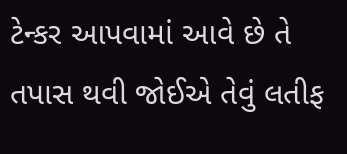ટેન્કર આપવામાં આવે છે તે તપાસ થવી જોઈએ તેવું લતીફ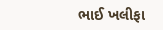ભાઈ ખલીફા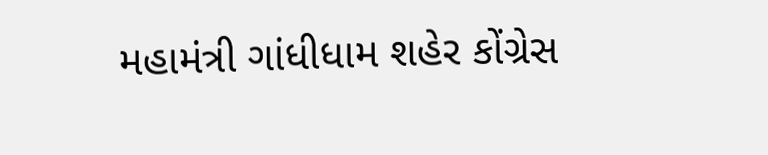મહામંત્રી ગાંધીધામ શહેર કોંગ્રેસ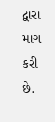દ્વારા માગ કરી છે.